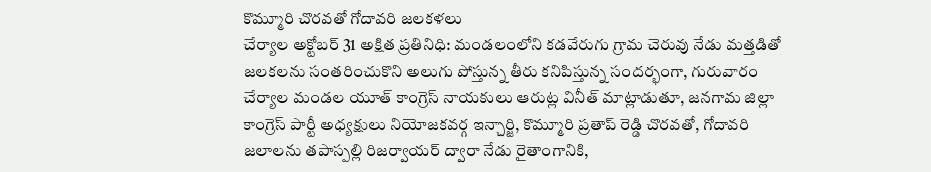కొమ్మూరి చొరవతో గోదావరి జలకళలు
చేర్యాల అక్టోబర్ 31 అక్షిత ప్రతినిధి: మండలంలోని కడవేరుగు గ్రామ చెరువు నేడు మత్తడితో జలకలను సంతరించుకొని అలుగు పోస్తున్న తీరు కనిపిస్తున్న సందర్భంగా, గురువారం చేర్యాల మండల యూత్ కాంగ్రెస్ నాయకులు ఆరుట్ల వినీత్ మాట్లాడుతూ, జనగామ జిల్లా కాంగ్రెస్ పార్టీ అధ్యక్షులు నియోజకవర్గ ఇన్చార్జి, కొమ్మూరి ప్రతాప్ రెడ్డి చొరవతో, గోదావరి జలాలను తపాస్పల్లి రిజర్వాయర్ ద్వారా నేడు రైతాంగానికి,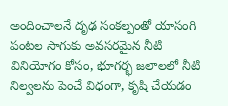అందించాలనే దృఢ సంకల్పంతో యాసంగి పంటల సాగుకు అవసరమైన నీటి వినియోగం కోసం, భూగర్భ జలాలలో నీటి నిల్వలను పెంచే విధంగా, కృషి చేయడం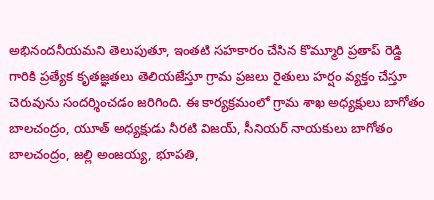అభినందనీయమని తెలుపుతూ, ఇంతటి సహకారం చేసిన కొమ్మూరి ప్రతాప్ రెడ్డి గారికి ప్రత్యేక కృతజ్ఞతలు తెలియజేస్తూ గ్రామ ప్రజలు రైతులు హర్షం వ్యక్తం చేస్తూ చెరువును సందర్శించడం జరిగింది. ఈ కార్యక్రమంలో గ్రామ శాఖ అధ్యక్షులు బాగోతం బాలచంద్రం, యూత్ అధ్యక్షుడు నీరటి విజయ్, సీనియర్ నాయకులు బాగోతం బాలచంద్రం, జల్లి అంజయ్య, భూపతి,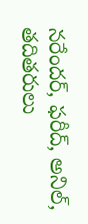నరేందర్, ఫరీద్, అనిల్, తదితరులు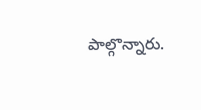పాల్గొన్నారు.